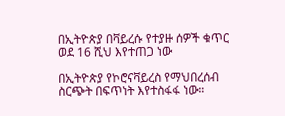በኢትዮጵያ በቫይረሱ የተያዙ ሰዎች ቁጥር ወደ 16 ሺህ እየተጠጋ ነው

በኢትዮጵያ የኮሮናቫይረስ የማህበረሰብ ስርጭት በፍጥነት እየተስፋፋ ነው።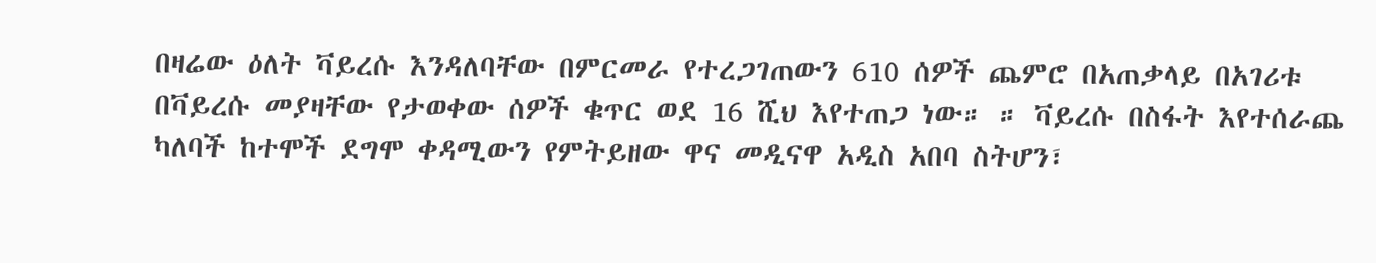በዛሬው ዕለት ቫይረሱ እንዳለባቸው በምርመራ የተረጋገጠውን 610 ሰዎች ጨምሮ በአጠቃላይ በአገሪቱ በቫይረሱ መያዛቸው የታወቀው ሰዎች ቁጥር ወደ 16 ሺህ እየተጠጋ ነው። ። ቫይረሱ በስፋት እየተሰራጨ ካለባች ከተሞች ደግሞ ቀዳሚውን የምትይዘው ዋና መዲናዋ አዲስ አበባ ስትሆን፣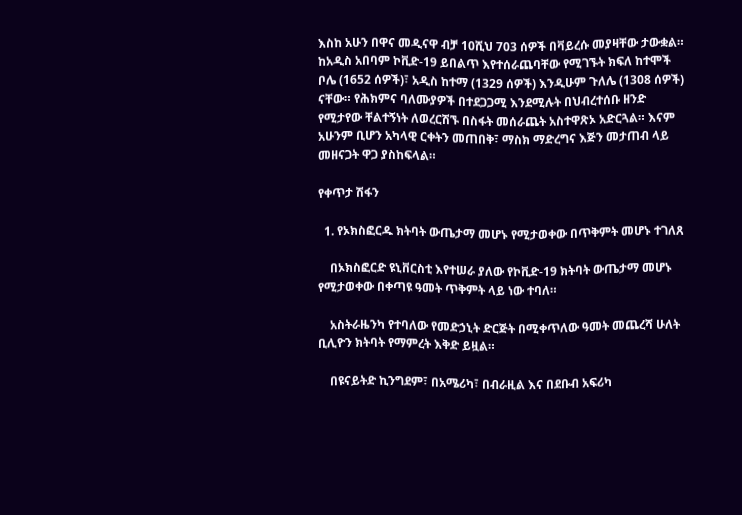እስከ አሁን በዋና መዲናዋ ብቻ 10ሺህ 703 ሰዎች በቫይረሱ መያዛቸው ታውቋል። ከአዲስ አበባም ኮቪድ-19 ይበልጥ እየተሰራጨባቸው የሚገኙት ክፍለ ከተሞች ቦሌ (1652 ሰዎች)፣ አዲስ ከተማ (1329 ሰዎች) እንዲሁም ጉለሌ (1308 ሰዎች) ናቸው። የሕክምና ባለሙያዎች በተደጋጋሚ እንደሚሉት በህብረተሰቡ ዘንድ የሚታየው ቸልተኝነት ለወረርሽኙ በስፋት መሰራጨት አስተዋጽኦ አድርጓል። እናም አሁንም ቢሆን አካላዊ ርቀትን መጠበቅ፣ ማስክ ማድረግና እጅን መታጠብ ላይ መዘናጋት ዋጋ ያስከፍላል።

የቀጥታ ሽፋን

  1. የኦክስፎርዱ ክትባት ውጤታማ መሆኑ የሚታወቀው በጥቅምት መሆኑ ተገለጸ

    በኦክስፎርድ ዩኒቨርስቲ እየተሠራ ያለው የኮቪድ-19 ክትባት ውጤታማ መሆኑ የሚታወቀው በቀጣዩ ዓመት ጥቅምት ላይ ነው ተባለ።

    አስትራዜንካ የተባለው የመድኃኒት ድርጅት በሚቀጥለው ዓመት መጨረሻ ሁለት ቢሊዮን ክትባት የማምረት እቅድ ይዟል።

    በዩናይትድ ኪንግደም፣ በአሜሪካ፣ በብራዚል እና በደቡብ አፍሪካ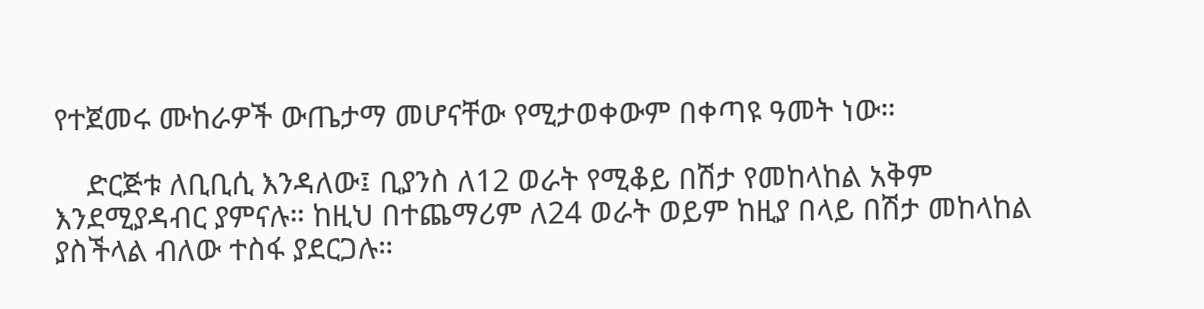የተጀመሩ ሙከራዎች ውጤታማ መሆናቸው የሚታወቀውም በቀጣዩ ዓመት ነው።

    ድርጅቱ ለቢቢሲ እንዳለው፤ ቢያንስ ለ12 ወራት የሚቆይ በሽታ የመከላከል አቅም እንደሚያዳብር ያምናሉ። ከዚህ በተጨማሪም ለ24 ወራት ወይም ከዚያ በላይ በሽታ መከላከል ያስችላል ብለው ተስፋ ያደርጋሉ።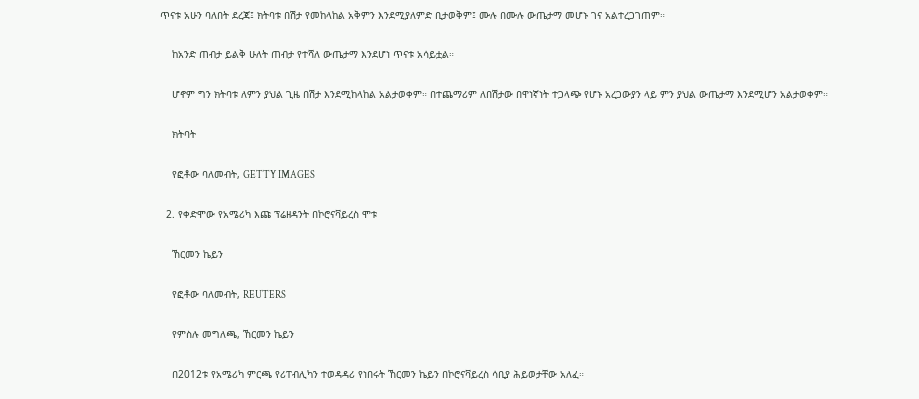ጥናቱ አሁን ባለበት ደረጃ፤ ክትባቱ በሽታ የመከላከል አቅምን እንደሚያለምድ ቢታወቅም፤ ሙሉ በሙሉ ውጤታማ መሆኑ ገና አልተረጋገጠም።

    ከአንድ ጠብታ ይልቅ ሁለት ጠብታ የተሻለ ውጤታማ እንደሆነ ጥናቱ አሳይቷል።

    ሆኖም ግን ክትባቱ ለምን ያህል ጊዜ በሽታ እንደሚከላከል አልታወቀም። በተጨማሪም ለበሽታው በዋነኛነት ተጋላጭ የሆኑ አረጋውያን ላይ ምን ያህል ውጤታማ እንደሚሆን አልታወቀም።

    ክትባት

    የፎቶው ባለመብት, GETTY IMAGES

  2. የቀድሞው የአሜሪካ እጩ ፕሬዘዳንት በኮሮናቫይረስ ሞቱ

    ኸርመን ኬይን

    የፎቶው ባለመብት, REUTERS

    የምስሉ መግለጫ, ኸርመን ኬይን

    በ2012ቱ የአሜሪካ ምርጫ የሪፐብሊካን ተወዳዳሪ የነበሩት ኸርመን ኬይን በኮሮናቫይረስ ሳቢያ ሕይወታቸው አለፈ።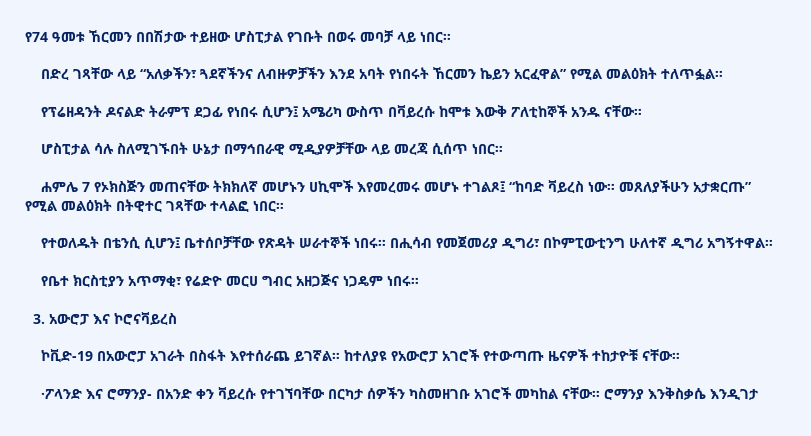የ74 ዓመቱ ኸርመን በበሽታው ተይዘው ሆስፒታል የገቡት በወሩ መባቻ ላይ ነበር።

    በድረ ገጻቸው ላይ “አለቃችን፣ ጓደኛችንና ለብዙዎቻችን እንደ አባት የነበሩት ኸርመን ኬይን አርፈዋል” የሚል መልዕክት ተለጥፏል።

    የፕሬዘዳንት ዶናልድ ትራምፕ ደጋፊ የነበሩ ሲሆን፤ አሜሪካ ውስጥ በቫይረሱ ከሞቱ እውቅ ፖለቲከኞች አንዱ ናቸው።

    ሆስፒታል ሳሉ ስለሚገኙበት ሁኔታ በማኅበራዊ ሚዲያዎቻቸው ላይ መረጃ ሲሰጥ ነበር።

    ሐምሌ 7 የኦክስጅን መጠናቸው ትክክለኛ መሆኑን ሀኪሞች እየመረመሩ መሆኑ ተገልጾ፤ “ከባድ ቫይረስ ነው። መጸለያችሁን አታቋርጡ” የሚል መልዕክት በትዊተር ገጻቸው ተላልፎ ነበር።

    የተወለዱት በቴንሲ ሲሆን፤ ቤተሰቦቻቸው የጽዳት ሠራተኞች ነበሩ። በሒሳብ የመጀመሪያ ዲግሪ፣ በኮምፒውቲንግ ሁለተኛ ዲግሪ አግኝተዋል።

    የቤተ ክርስቲያን አጥማቂ፣ የሬድዮ መርሀ ግብር አዘጋጅና ነጋዴም ነበሩ።

  3. አውሮፓ እና ኮሮናቫይረስ

    ኮቪድ-19 በአውሮፓ አገራት በስፋት እየተሰራጨ ይገኛል። ከተለያዩ የአውሮፓ አገሮች የተውጣጡ ዜናዎች ተከታዮቹ ናቸው።

    ·ፖላንድ እና ሮማንያ- በአንድ ቀን ቫይረሱ የተገኘባቸው በርካታ ሰዎችን ካስመዘገቡ አገሮች መካከል ናቸው። ሮማንያ እንቅስቃሴ እንዲገታ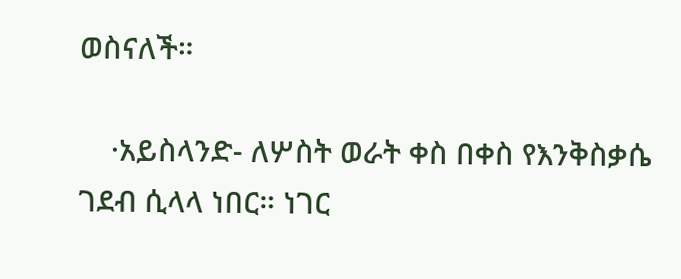ወስናለች።

    ·አይስላንድ- ለሦስት ወራት ቀስ በቀስ የእንቅስቃሴ ገደብ ሲላላ ነበር። ነገር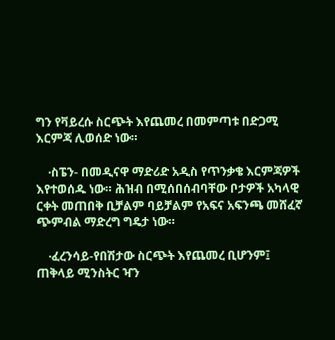ግን የቫይረሱ ስርጭት እየጨመረ በመምጣቱ በድጋሚ እርምጃ ሊወሰድ ነው።

    ·ስፔን- በመዲናዋ ማድሪድ አዲስ የጥንቃቄ እርምጃዎች እየተወሰዱ ነው። ሕዝብ በሚሰበሰብባቸው ቦታዎች አካላዊ ርቀት መጠበቅ ቢቻልም ባይቻልም የአፍና አፍንጫ መሸፈኛ ጭምብል ማድረግ ግዴታ ነው።

    ·ፈረንሳይ-የበሽታው ስርጭት እየጨመረ ቢሆንም፤ ጠቅላይ ሚንስትር ዣን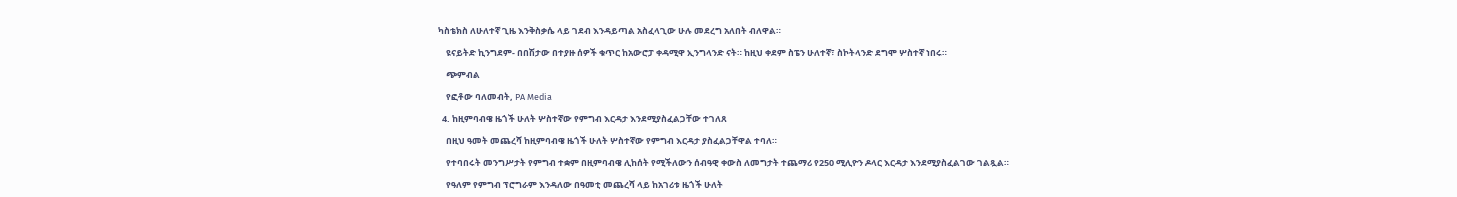ካስቴክስ ለሁለተኛ ጊዜ እንቅስቃሴ ላይ ገደብ እንዳይጣል አስፈላጊው ሁሉ መደረግ አለበት ብለዋል።

    ዩናይትድ ኪንግደም- በበሽታው በተያዙ ሰዎች ቁጥር ከአውሮፓ ቀዳሚዋ ኢንግላንድ ናት። ከዚህ ቀደም ስፔን ሁለተኛ፣ ስኮትላንድ ደግሞ ሦስተኛ ነበሩ።

    ጭምብል

    የፎቶው ባለመብት, PA Media

  4. ከዚምባብዌ ዜጎች ሁለት ሦስተኛው የምግብ እርዳታ እንደሚያስፈልጋቸው ተገለጸ

    በዚህ ዓመት መጨረሻ ከዚምባብዌ ዜጎች ሁለት ሦስተኛው የምግብ እርዳታ ያስፈልጋቸዋል ተባለ።

    የተባበሩት መንግሥታት የምግብ ተቋም በዚምባብዌ ሊከሰት የሚችለውን ሰብዓዊ ቀውስ ለመግታት ተጨማሪ የ250 ሚሊዮን ዶላር እርዳታ እንደሚያስፈልገው ገልጿል።

    የዓለም የምግብ ፕሮግራም እንዳለው በዓመቲ መጨረሻ ላይ ከአገሪቱ ዜጎች ሁለት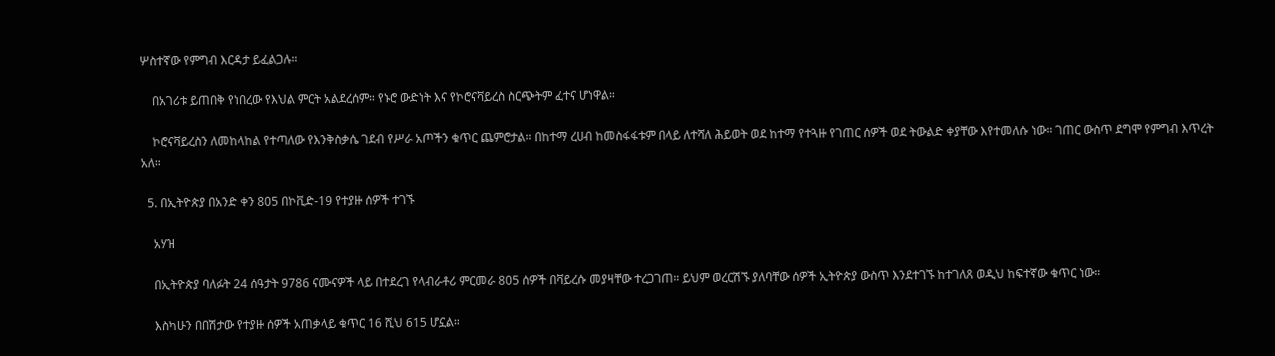ሦስተኛው የምግብ እርዳታ ይፈልጋሉ።

    በአገሪቱ ይጠበቅ የነበረው የእህል ምርት አልደረሰም። የኑሮ ውድነት እና የኮሮናቫይረስ ስርጭትም ፈተና ሆነዋል።

    ኮሮናቫይረስን ለመከላከል የተጣለው የእንቅስቃሴ ገደብ የሥራ አጦችን ቁጥር ጨምሮታል። በከተማ ረሀብ ከመስፋፋቱም በላይ ለተሻለ ሕይወት ወደ ከተማ የተጓዙ የገጠር ሰዎች ወደ ትውልድ ቀያቸው እየተመለሱ ነው። ገጠር ውስጥ ደግሞ የምግብ እጥረት አለ።

  5. በኢትዮጵያ በአንድ ቀን 805 በኮቪድ-19 የተያዙ ሰዎች ተገኙ

    አሃዝ

    በኢትዮጵያ ባለፉት 24 ሰዓታት 9786 ናሙናዎች ላይ በተደረገ የላብራቶሪ ምርመራ 805 ሰዎች በቫይረሱ መያዛቸው ተረጋገጠ። ይህም ወረርሽኙ ያለባቸው ሰዎች ኢትዮጵያ ውስጥ እንደተገኙ ከተገለጸ ወዲህ ከፍተኛው ቁጥር ነው።

    እስካሁን በበሽታው የተያዙ ሰዎች አጠቃላይ ቁጥር 16 ሺህ 615 ሆኗል።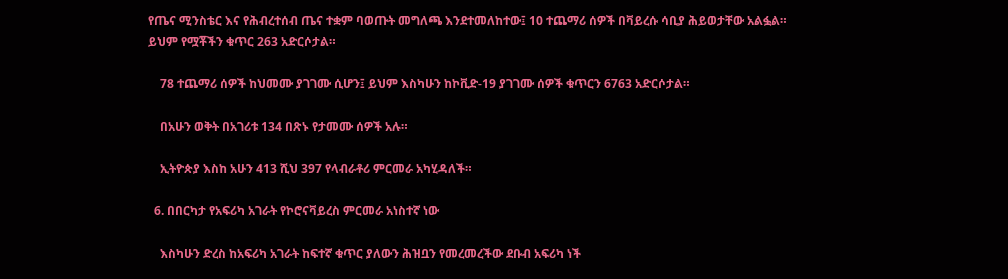የጤና ሚንስቴር እና የሕብረተሰብ ጤና ተቋም ባወጡት መግለጫ እንደተመለከተው፤ 10 ተጨማሪ ሰዎች በቫይረሱ ሳቢያ ሕይወታቸው አልፏል። ይህም የሟቾችን ቁጥር 263 አድርሶታል።

    78 ተጨማሪ ሰዎች ከህመሙ ያገገሙ ሲሆን፤ ይህም እስካሁን ከኮቪድ-19 ያገገሙ ሰዎች ቁጥርን 6763 አድርሶታል።

    በአሁን ወቅት በአገሪቱ 134 በጽኑ የታመሙ ሰዎች አሉ።

    ኢትዮጵያ እስከ አሁን 413 ሺህ 397 የላብራቶሪ ምርመራ አካሂዳለች።

  6. በበርካታ የአፍሪካ አገራት የኮሮናቫይረስ ምርመራ አነስተኛ ነው

    እስካሁን ድረስ ከአፍሪካ አገራት ከፍተኛ ቁጥር ያለውን ሕዝቧን የመረመረችው ደቡብ አፍሪካ ነች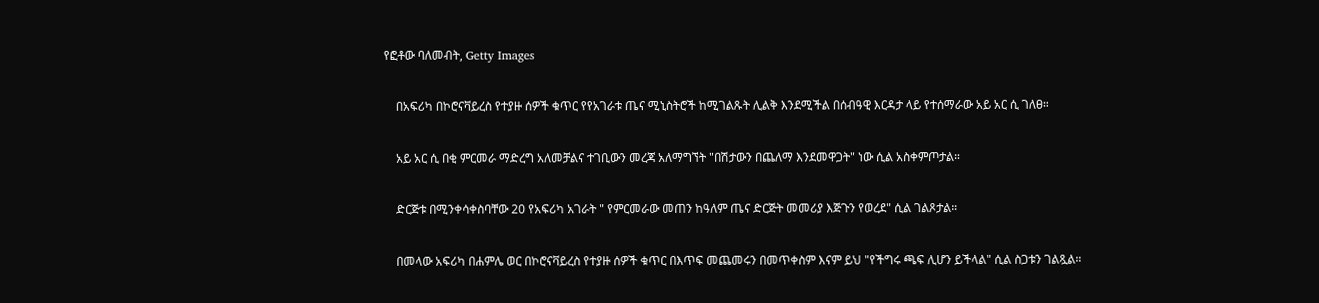የፎቶው ባለመብት, Getty Images

    በአፍሪካ በኮሮናቫይረስ የተያዙ ሰዎች ቁጥር የየአገራቱ ጤና ሚኒስትሮች ከሚገልጹት ሊልቅ እንደሚችል በሰብዓዊ እርዳታ ላይ የተሰማራው አይ አር ሲ ገለፀ።

    አይ አር ሲ በቂ ምርመራ ማድረግ አለመቻልና ተገቢውን መረጃ አለማግኘት "በሽታውን በጨለማ እንደመዋጋት" ነው ሲል አስቀምጦታል።

    ድርጅቱ በሚንቀሳቀስባቸው 20 የአፍሪካ አገራት " የምርመራው መጠን ከዓለም ጤና ድርጅት መመሪያ እጅጉን የወረደ" ሲል ገልጾታል።

    በመላው አፍሪካ በሐምሌ ወር በኮሮናቫይረስ የተያዙ ሰዎች ቁጥር በእጥፍ መጨመሩን በመጥቀስም እናም ይህ "የችግሩ ጫፍ ሊሆን ይችላል" ሲል ስጋቱን ገልጿል።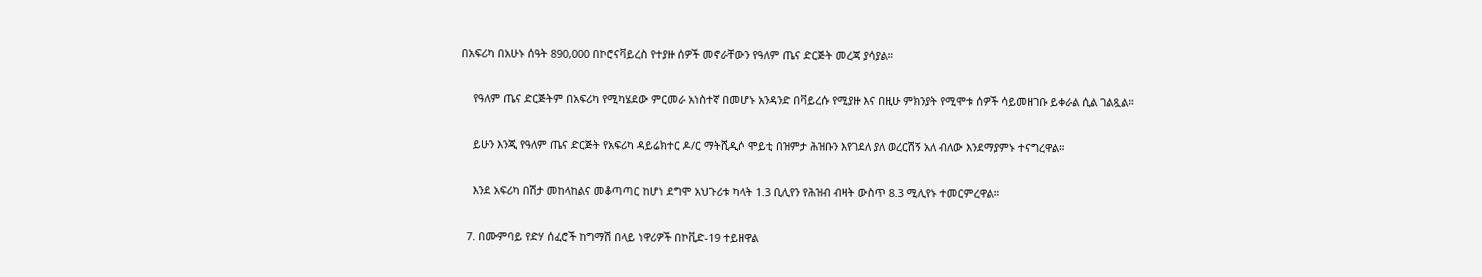በአፍሪካ በአሁኑ ሰዓት 890,000 በኮሮናቫይረስ የተያዙ ሰዎች መኖራቸውን የዓለም ጤና ድርጅት መረጃ ያሳያል።

    የዓለም ጤና ድርጅትም በአፍሪካ የሚካሄደው ምርመራ አነስተኛ በመሆኑ አንዳንድ በቫይረሱ የሚያዙ እና በዚሁ ምክንያት የሚሞቱ ሰዎች ሳይመዘገቡ ይቀራል ሲል ገልጿል።

    ይሁን እንጂ የዓለም ጤና ድርጅት የአፍሪካ ዳይሬክተር ዶ/ር ማትሺዲሶ ሞይቲ በዝምታ ሕዝቡን እየገደለ ያለ ወረርሽኝ አለ ብለው እንደማያምኑ ተናግረዋል።

    እንደ አፍሪካ በሽታ መከላከልና መቆጣጣር ከሆነ ደግሞ አህጉሪቱ ካላት 1.3 ቢሊየን የሕዝብ ብዛት ውስጥ 8.3 ሚሊየኑ ተመርምረዋል።

  7. በሙምባይ የድሃ ሰፈሮች ከግማሽ በላይ ነዋሪዎች በኮቪድ-19 ተይዘዋል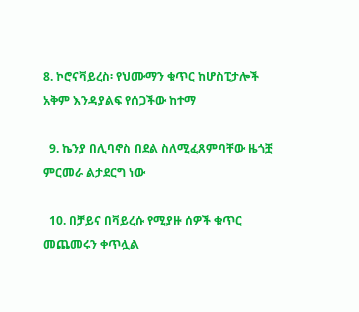8. ኮሮናቫይረስ፡ የህሙማን ቁጥር ከሆስፒታሎች አቅም እንዳያልፍ የሰጋችው ከተማ

  9. ኬንያ በሊባኖስ በደል ስለሚፈጸምባቸው ዜጎቿ ምርመራ ልታደርግ ነው

  10. በቻይና በቫይረሱ የሚያዙ ሰዎች ቁጥር መጨመሩን ቀጥሏል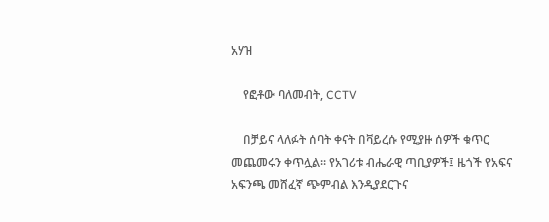አሃዝ

    የፎቶው ባለመብት, CCTV

    በቻይና ላለፉት ሰባት ቀናት በቫይረሱ የሚያዙ ሰዎች ቁጥር መጨመሩን ቀጥሏል። የአገሪቱ ብሔራዊ ጣቢያዎች፤ ዜጎች የአፍና አፍንጫ መሸፈኛ ጭምብል እንዲያደርጉና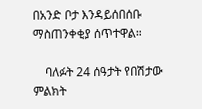በአንድ ቦታ እንዳይሰበሰቡ ማስጠንቀቂያ ሰጥተዋል።

    ባለፉት 24 ሰዓታት የበሽታው ምልክት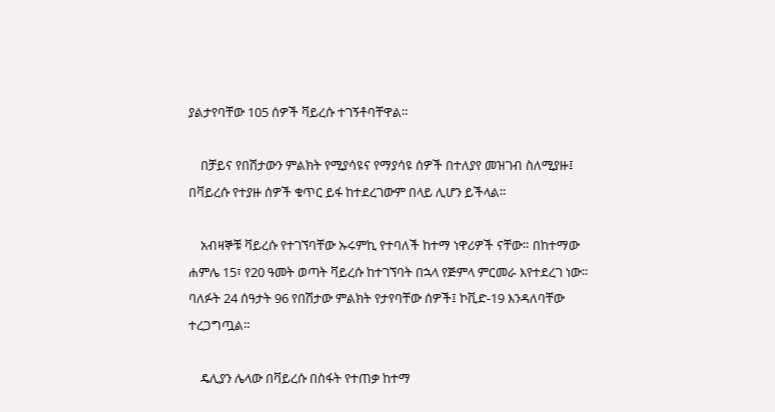ያልታየባቸው 105 ሰዎች ቫይረሱ ተገኝቶባቸዋል።

    በቻይና የበሽታውን ምልክት የሚያሳዩና የማያሳዩ ሰዎች በተለያየ መዝገብ ስለሚያዙ፤ በቫይረሱ የተያዙ ሰዎች ቁጥር ይፋ ከተደረገውም በላይ ሊሆን ይችላል።

    አብዛኞቹ ቫይረሱ የተገኘባቸው ኡሩምኪ የተባለች ከተማ ነዋሪዎች ናቸው። በከተማው ሐምሌ 15፣ የ20 ዓመት ወጣት ቫይረሱ ከተገኘባት በኋላ የጅምላ ምርመራ እየተደረገ ነው። ባለፉት 24 ሰዓታት 96 የበሽታው ምልክት የታየባቸው ሰዎች፤ ኮቪድ-19 እንዳለባቸው ተረጋግጧል።

    ዴሊያን ሌላው በቫይረሱ በስፋት የተጠቃ ከተማ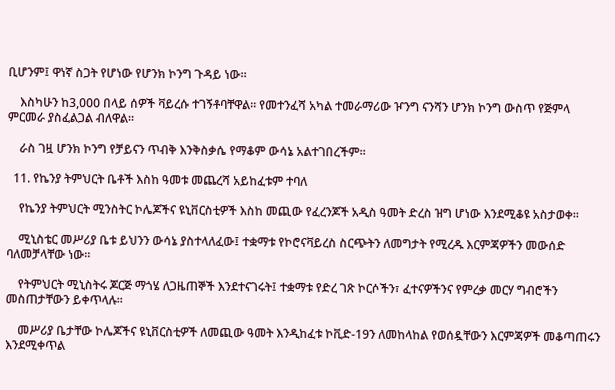ቢሆንም፤ ዋነኛ ስጋት የሆነው የሆንክ ኮንግ ጉዳይ ነው።

    እስካሁን ከ3,000 በላይ ሰዎች ቫይረሱ ተገኝቶባቸዋል። የመተንፈሻ አካል ተመራማሪው ዦንግ ናንሻን ሆንክ ኮንግ ውስጥ የጅምላ ምርመራ ያስፈልጋል ብለዋል።

    ራስ ገዟ ሆንክ ኮንግ የቻይናን ጥብቅ እንቅስቃሴ የማቆም ውሳኔ አልተገበረችም።

  11. የኬንያ ትምህርት ቤቶች እስከ ዓመቱ መጨረሻ አይከፈቱም ተባለ

    የኬንያ ትምህርት ሚንስትር ኮሌጆችና ዩኒቨርስቲዎች እስከ መጪው የፈረንጆች አዲስ ዓመት ድረስ ዝግ ሆነው እንደሚቆዩ አስታወቀ።

    ሚኒስቴር መሥሪያ ቤቱ ይህንን ውሳኔ ያስተላለፈው፤ ተቋማቱ የኮሮናቫይረስ ስርጭትን ለመግታት የሚረዱ እርምጃዎችን መውሰድ ባለመቻላቸው ነው።

    የትምህርት ሚኒስትሩ ጆርጅ ማጎሄ ለጋዜጠኞች እንደተናገሩት፤ ተቋማቱ የድረ ገጽ ኮርሶችን፣ ፈተናዎችንና የምረቃ መርሃ ግብሮችን መስጠታቸውን ይቀጥላሉ።

    መሥሪያ ቤታቸው ኮሌጆችና ዩኒቨርስቲዎች ለመጪው ዓመት እንዲከፈቱ ኮቪድ-19ን ለመከላከል የወሰዷቸውን እርምጃዎች መቆጣጠሩን እንደሚቀጥል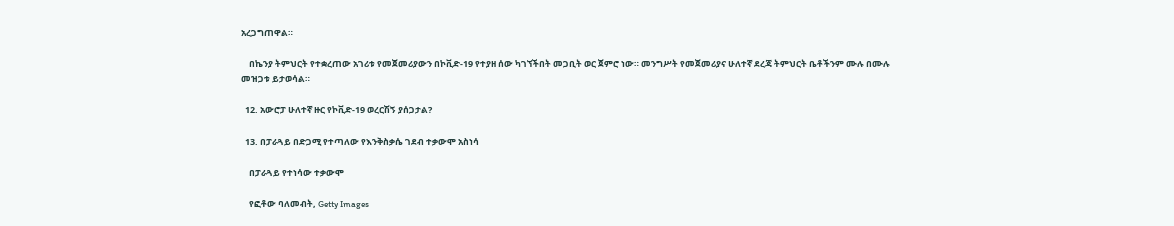አረጋግጠዋል።

    በኬንያ ትምህርት የተቋረጠው አገሪቱ የመጀመሪያውን በኮቪድ-19 የተያዘ ሰው ካገኘችበት መጋቢት ወር ጀምሮ ነው። መንግሥት የመጀመሪያና ሁለተኛ ደረጃ ትምህርት ቤቶችንም ሙሉ በሙሉ መዝጋቱ ይታወሳል።

  12. አውሮፓ ሁለተኛ ዙር የኮቪድ-19 ወረርሽኝ ያሰጋታል?

  13. በፓራጓይ በድጋሚ የተጣለው የእንቅስቃሴ ገደብ ተቃውሞ አስነሳ

    በፓራጓይ የተነሳው ተቃውሞ

    የፎቶው ባለመብት, Getty Images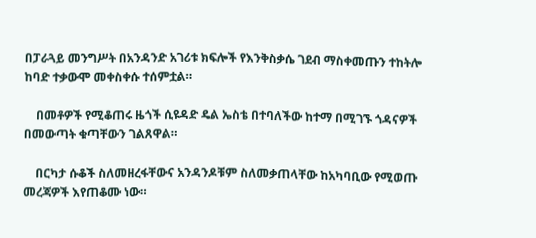በፓራጓይ መንግሥት በአንዳንድ አገሪቱ ክፍሎች የእንቅስቃሴ ገደብ ማስቀመጡን ተከትሎ ከባድ ተቃውሞ መቀስቀሱ ተሰምቷል።

    በመቶዎች የሚቆጠሩ ዜጎች ሲዩዳድ ዴል ኤስቴ በተባለችው ከተማ በሚገኙ ጎዳናዎች በመውጣት ቁጣቸውን ገልጸዋል።

    በርካታ ሱቆች ስለመዘረፋቸውና አንዳንዶቹም ስለመቃጠላቸው ከአካባቢው የሚወጡ መረጃዎች እየጠቆሙ ነው።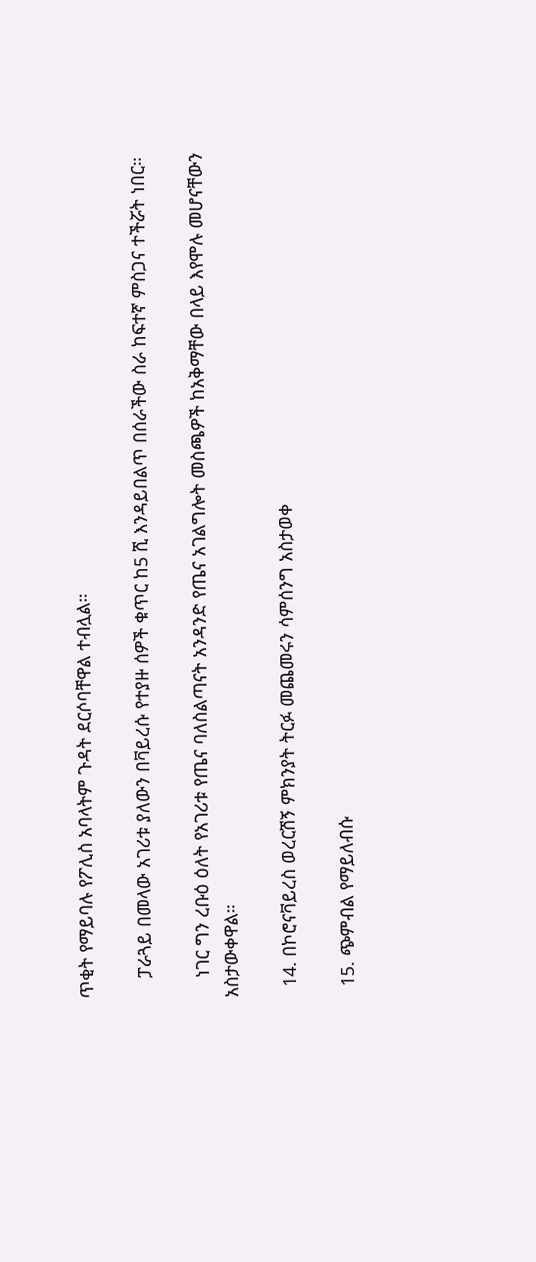ጥቂት የማይባሉ የፖሊስ አባላትም ጉዳት ደርሶባቸዋል ተብሏል።

    ፓራጓይ በመላው አገሪቱ ያለውን በቫይረሱ የተያዙ ሰዎች ቁጥር ከ5 ሺ እንዳይበልጥ በሰራችው ስራ ከፍተኛ ምስጋና ተችሯት ነበር።

    ነገር ግን ረቡዕ ዕለት የአገሪቱ የጤና ባለስልጣናት አንዳንድ የጤና አገልግሎት መስጫዎች ከአቅማቸው በላይ እየሞሉ መሆናቸውን አስታውቀዋል።

  14. በኮሮናቫይረስ ወረርሽኝ ምክንያት ትርፉ መጨመሩን ሳምሰንግ አስታወቀ

  15. ጭምብል የማይለብሱ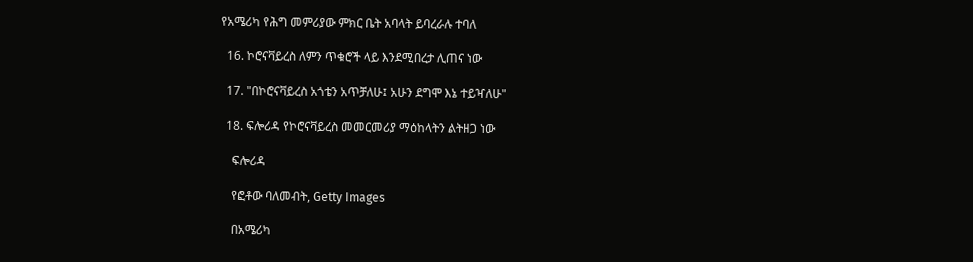የአሜሪካ የሕግ መምሪያው ምክር ቤት አባላት ይባረራሉ ተባለ

  16. ኮሮናቫይረስ ለምን ጥቁሮች ላይ እንደሚበረታ ሊጠና ነው

  17. "በኮሮናቫይረስ አጎቴን አጥቻለሁ፤ አሁን ደግሞ እኔ ተይዣለሁ"

  18. ፍሎሪዳ የኮሮናቫይረስ መመርመሪያ ማዕከላትን ልትዘጋ ነው

    ፍሎሪዳ

    የፎቶው ባለመብት, Getty Images

    በአሜሪካ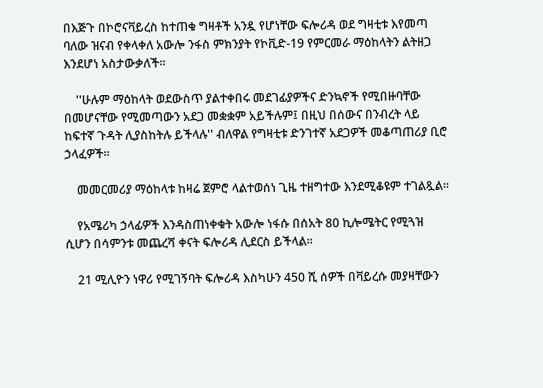በእጅጉ በኮሮናቫይረስ ከተጠቁ ግዛቶች አንዷ የሆነቸው ፍሎሪዳ ወደ ግዛቲቱ እየመጣ ባለው ዝናብ የቀላቀለ አውሎ ንፋስ ምክንያት የኮቪድ-19 የምርመራ ማዕከላትን ልትዘጋ እንደሆነ አስታውቃለች።

    ''ሁሉም ማዕከላት ወደውስጥ ያልተቀበሩ መደገፊያዎችና ድንኳኖች የሚበዙባቸው በመሆናቸው የሚመጣውን አደጋ መቋቋም አይችሉም፤ በዚህ በሰውና በንብረት ላይ ከፍተኛ ጉዳት ሊያስከትሉ ይችላሉ'' ብለዋል የግዛቲቱ ድንገተኛ አደጋዎች መቆጣጠሪያ ቢሮ ኃላፈዎች።

    መመርመሪያ ማዕከላቱ ከዛሬ ጀምሮ ላልተወሰነ ጊዜ ተዘግተው እንደሚቆዩም ተገልጿል።

    የአሜሪካ ኃላፊዎች እንዳስጠነቀቁት አውሎ ነፋሱ በሰአት 80 ኪሎሜትር የሚጓዝ ሲሆን በሳምንቱ መጨረሻ ቀናት ፍሎሪዳ ሊደርስ ይችላል።

    21 ሚሊዮን ነዋሪ የሚገኝባት ፍሎሪዳ እስካሁን 450 ሺ ሰዎች በቫይረሱ መያዛቸውን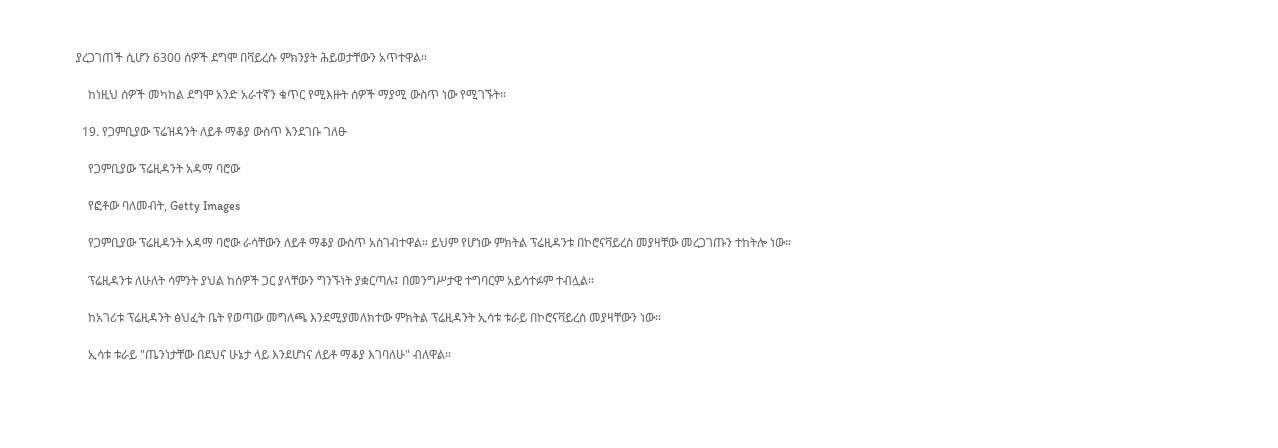ያረጋገጠች ሲሆን 6300 ሰዎች ደግሞ በቫይረሱ ምክንያት ሕይወታቸውን አጥተዋል።

    ከነዚህ ሰዎች መካከል ደግሞ አንድ አራተኛን ቁጥር የሚእዙት ሰዎች ማያሚ ውስጥ ነው የሚገኙት።

  19. የጋምቢያው ፕሬዝዳንት ለይቶ ማቆያ ውስጥ እንደገቡ ገለፁ

    የጋምቢያው ፕሬዚዳንት አዳማ ባሮው

    የፎቶው ባለመብት, Getty Images

    የጋምቢያው ፕሬዚዳንት አዳማ ባሮው ራሳቸውን ለይቶ ማቆያ ውስጥ አስገብተዋል። ይህም የሆነው ምክትል ፕሬዚዳንቱ በኮሮናቫይረስ መያዛቸው መረጋገጡን ተከትሎ ነው።

    ፕሬዚዳንቱ ለሁለት ሳምንት ያህል ከሰዎች ጋር ያላቸውን ግንኙነት ያቋርጣሉ፤ በመንግሥታዊ ተግባርም አይሳተፉም ተብሏል።

    ከአገሪቱ ፕሬዚዳንት ፅህፈት ቤት የወጣው መግለጫ እንደሚያመለክተው ምክትል ፕሬዚዳንት ኢሳቱ ቱራይ በኮሮናቫይረስ መያዛቸውን ነው።

    ኢሳቱ ቱራይ "ጤንነታቸው በደህና ሁኔታ ላይ እንደሆነና ለይቶ ማቆያ እገባለሁ" ብለዋል።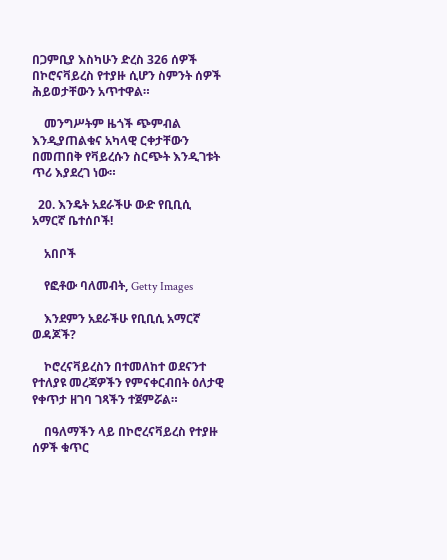በጋምቢያ እስካሁን ድረስ 326 ሰዎች በኮሮናቫይረስ የተያዙ ሲሆን ስምንት ሰዎች ሕይወታቸውን አጥተዋል።

    መንግሥትም ዜጎች ጭምብል እንዲያጠልቁና አካላዊ ርቀታቸውን በመጠበቅ የቫይረሱን ስርጭት እንዲገቱት ጥሪ እያደረገ ነው።

  20. እንዴት አደራችሁ ውድ የቢቢሲ አማርኛ ቤተሰቦች!

    አበቦች

    የፎቶው ባለመብት, Getty Images

    እንደምን አደራችሁ የቢቢሲ አማርኛ ወዳጆች?

    ኮሮረናቫይረስን በተመለከተ ወደናንተ የተለያዩ መረጃዎችን የምናቀርብበት ዕለታዊ የቀጥታ ዘገባ ገጻችን ተጀምሯል።

    በዓለማችን ላይ በኮሮረናቫይረስ የተያዙ ሰዎች ቁጥር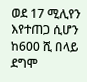ወደ 17 ሚሊየን እየተጠጋ ሲሆን ከ600 ሺ በላይ ደግሞ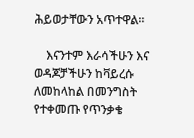ሕይወታቸውን አጥተዋል።

    እናንተም እራሳችሁን እና ወዳጆቻችሁን ከቫይረሱ ለመከላከል በመንግስት የተቀመጡ የጥንቃቄ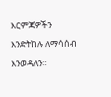እርምጃዎችን እንድትከሉ ለማሳሰብ እንወዳለን።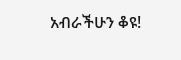አብራችሁን ቆዩ!